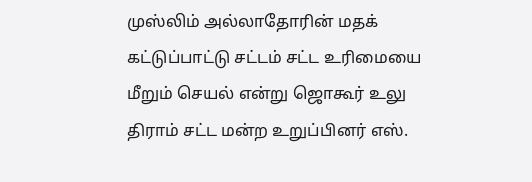முஸ்லிம் அல்லாதோரின் மதக் கட்டுப்பாட்டு சட்டம் சட்ட உரிமையை மீறும் செயல் என்று ஜொகூர் உலு திராம் சட்ட மன்ற உறுப்பினர் எஸ்.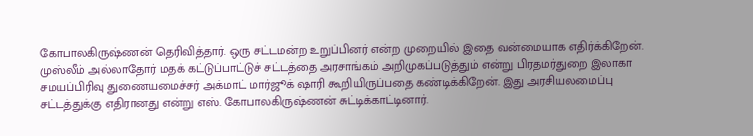கோபாலகிருஷ்ணன் தெரிவித்தார். ஒரு சட்டமன்ற உறுப்பினர் என்ற முறையில் இதை வன்மையாக எதிர்க்கிறேன். முஸ்லீம் அல்லாதோர் மதக் கட்டுப்பாட்டுச் சட்டத்தை அரசாங்கம் அறிமுகப்படுத்தும் என்று பிரதமர்துறை இலாகா சமயப்பிரிவு துணையமைச்சர் அக்மாட் மார்ஜூக் ஷாரி கூறியிருப்பதை கண்டிக்கிறேன். இது அரசியலமைப்பு சட்டத்துக்கு எதிரானது என்று எஸ். கோபாலகிருஷ்ணன் சுட்டிக்காட்டினார்.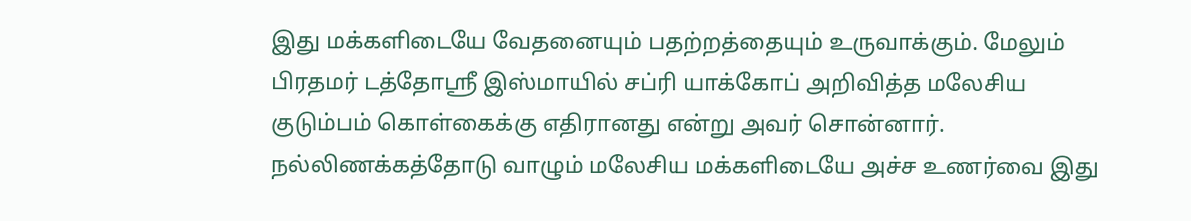இது மக்களிடையே வேதனையும் பதற்றத்தையும் உருவாக்கும். மேலும் பிரதமர் டத்தோஸ்ரீ இஸ்மாயில் சப்ரி யாக்கோப் அறிவித்த மலேசிய குடும்பம் கொள்கைக்கு எதிரானது என்று அவர் சொன்னார். நல்லிணக்கத்தோடு வாழும் மலேசிய மக்களிடையே அச்ச உணர்வை இது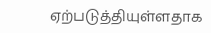ஏற்படுத்தியுள்ளதாக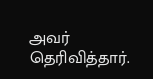அவர் தெரிவித்தார்.